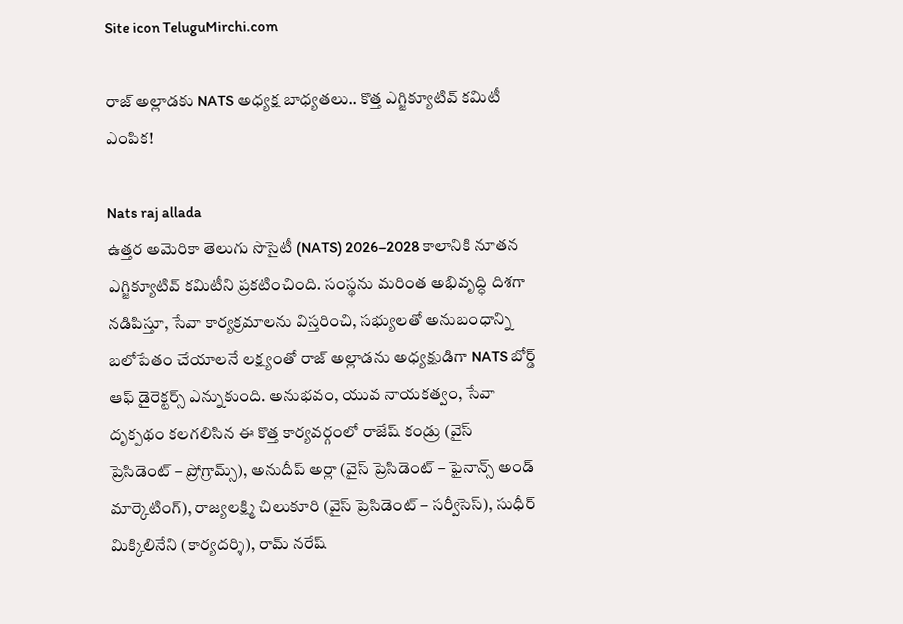Site icon TeluguMirchi.com

రాజ్ అల్లాడకు NATS అధ్యక్ష బాధ్యతలు.. కొత్త ఎగ్జిక్యూటివ్ కమిటీ ఎంపిక!

Nats raj allada
ఉత్తర అమెరికా తెలుగు సొసైటీ (NATS) 2026–2028 కాలానికి నూతన ఎగ్జిక్యూటివ్ కమిటీని ప్రకటించింది. సంస్థను మరింత అభివృద్ధి దిశగా నడిపిస్తూ, సేవా కార్యక్రమాలను విస్తరించి, సభ్యులతో అనుబంధాన్ని బలోపేతం చేయాలనే లక్ష్యంతో రాజ్ అల్లాడను అధ్యక్షుడిగా NATS బోర్డ్ ఆఫ్ డైరెక్టర్స్ ఎన్నుకుంది. అనుభవం, యువ నాయకత్వం, సేవా దృక్పథం కలగలిసిన ఈ కొత్త కార్యవర్గంలో రాజేష్ కండ్రు (వైస్ ప్రెసిడెంట్ – ప్రోగ్రామ్స్), అనుదీప్ అర్లా (వైస్ ప్రెసిడెంట్ – ఫైనాన్స్ అండ్ మార్కెటింగ్), రాజ్యలక్ష్మి చిలుకూరి (వైస్ ప్రెసిడెంట్ – సర్వీసెస్), సుధీర్ మిక్కిలినేని (కార్యదర్శి), రామ్ నరేష్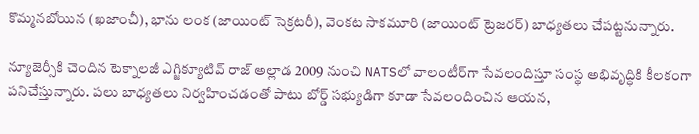కొమ్మనబోయిన (ఖజాంచీ), భాను లంక (జాయింట్ సెక్రటరీ), వెంకట సాకమూరి (జాయింట్ ట్రెజరర్) బాధ్యతలు చేపట్టనున్నారు.

న్యూజెర్సీకి చెందిన టెక్నాలజీ ఎగ్జిక్యూటివ్ రాజ్ అల్లాడ 2009 నుంచి NATSలో వాలంటీర్‌గా సేవలందిస్తూ సంస్థ అభివృద్ధికి కీలకంగా పనిచేస్తున్నారు. పలు బాధ్యతలు నిర్వహించడంతో పాటు బోర్డ్ సభ్యుడిగా కూడా సేవలందించిన ఆయన,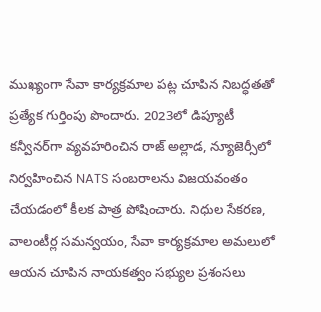ముఖ్యంగా సేవా కార్యక్రమాల పట్ల చూపిన నిబద్ధతతో ప్రత్యేక గుర్తింపు పొందారు. 2023లో డిప్యూటీ కన్వీనర్‌గా వ్యవహరించిన రాజ్ అల్లాడ, న్యూజెర్సీలో నిర్వహించిన NATS సంబరాలను విజయవంతం చేయడంలో కీలక పాత్ర పోషించారు. నిధుల సేకరణ, వాలంటీర్ల సమన్వయం, సేవా కార్యక్రమాల అమలులో ఆయన చూపిన నాయకత్వం సభ్యుల ప్రశంసలు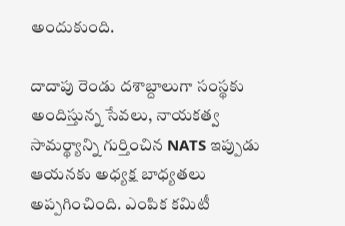అందుకుంది.

దాదాపు రెండు దశాబ్దాలుగా సంస్థకు అందిస్తున్న సేవలు, నాయకత్వ సామర్థ్యాన్ని గుర్తించిన NATS ఇప్పుడు ఆయనకు అధ్యక్ష బాధ్యతలు అప్పగించింది. ఎంపిక కమిటీ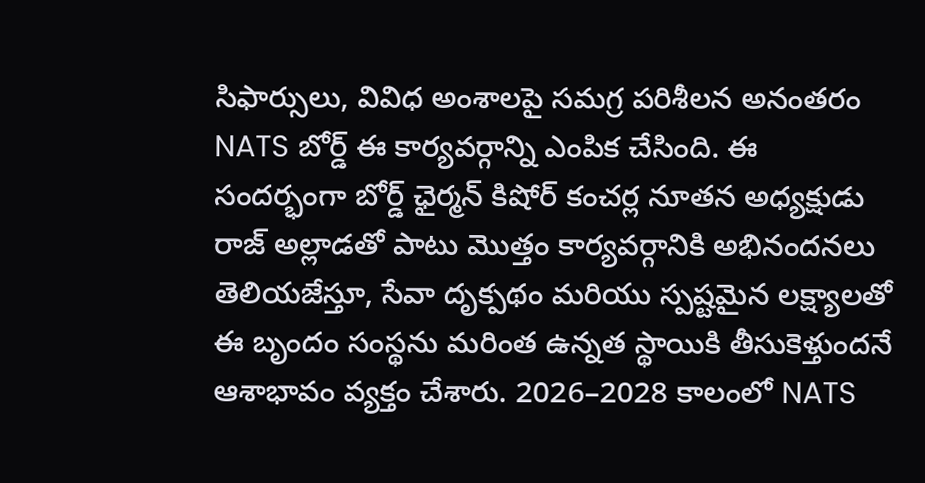సిఫార్సులు, వివిధ అంశాలపై సమగ్ర పరిశీలన అనంతరం NATS బోర్డ్ ఈ కార్యవర్గాన్ని ఎంపిక చేసింది. ఈ సందర్భంగా బోర్డ్ ఛైర్మన్ కిషోర్ కంచర్ల నూతన అధ్యక్షుడు రాజ్ అల్లాడతో పాటు మొత్తం కార్యవర్గానికి అభినందనలు తెలియజేస్తూ, సేవా దృక్పథం మరియు స్పష్టమైన లక్ష్యాలతో ఈ బృందం సంస్థను మరింత ఉన్నత స్థాయికి తీసుకెళ్తుందనే ఆశాభావం వ్యక్తం చేశారు. 2026–2028 కాలంలో NATS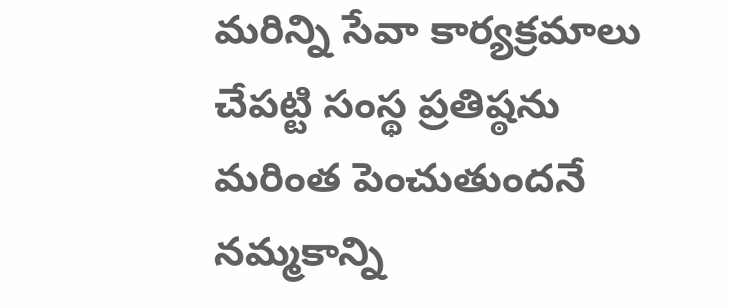మరిన్ని సేవా కార్యక్రమాలు చేపట్టి సంస్థ ప్రతిష్ఠను మరింత పెంచుతుందనే నమ్మకాన్ని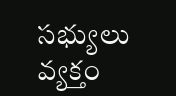సభ్యులు వ్యక్తం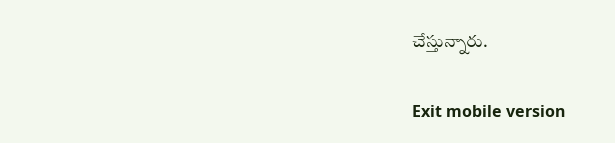చేస్తున్నారు.

Exit mobile version